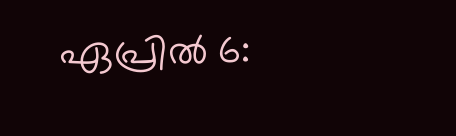ഏപ്രില്‍ 6: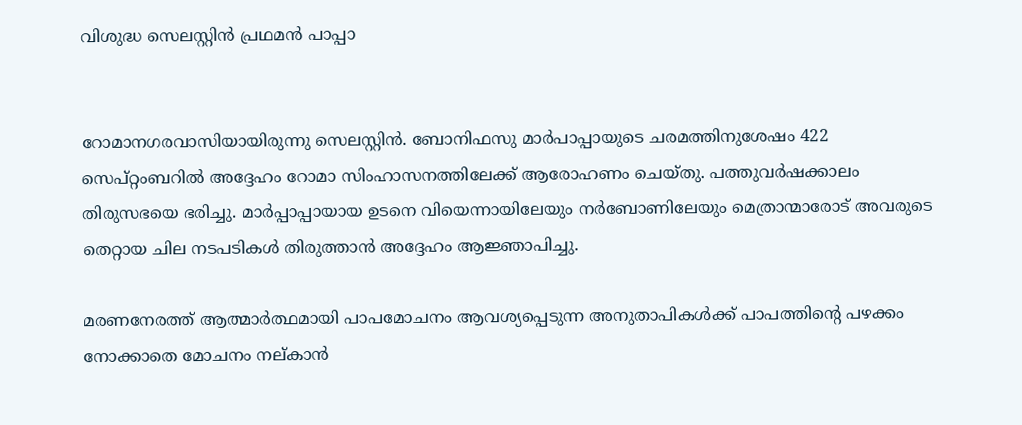വിശുദ്ധ സെലസ്റ്റിന്‍ പ്രഥമന്‍ പാപ്പാ


റോമാനഗരവാസിയായിരുന്നു സെലസ്റ്റിന്‍. ബോനിഫസു മാര്‍പാപ്പായുടെ ചരമത്തിനുശേഷം 422 സെപ്റ്റംബറില്‍ അദ്ദേഹം റോമാ സിംഹാസനത്തിലേക്ക് ആരോഹണം ചെയ്തു. പത്തുവര്‍ഷക്കാലം തിരുസഭയെ ഭരിച്ചു. മാര്‍പ്പാപ്പായായ ഉടനെ വിയെന്നായിലേയും നര്‍ബോണിലേയും മെത്രാന്മാരോട് അവരുടെ തെറ്റായ ചില നടപടികള്‍ തിരുത്താന്‍ അദ്ദേഹം ആജ്ഞാപിച്ചു.

മരണനേരത്ത് ആത്മാര്‍ത്ഥമായി പാപമോചനം ആവശ്യപ്പെടുന്ന അനുതാപികള്‍ക്ക് പാപത്തിന്റെ പഴക്കം നോക്കാതെ മോചനം നല്കാന്‍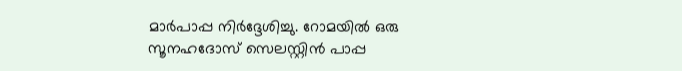മാര്‍പാപ്പ നിര്‍ദ്ദേശിച്ചു. റോമയില്‍ ഒരു സൂനഹദോസ് സെലസ്റ്റിന്‍ പാപ്പ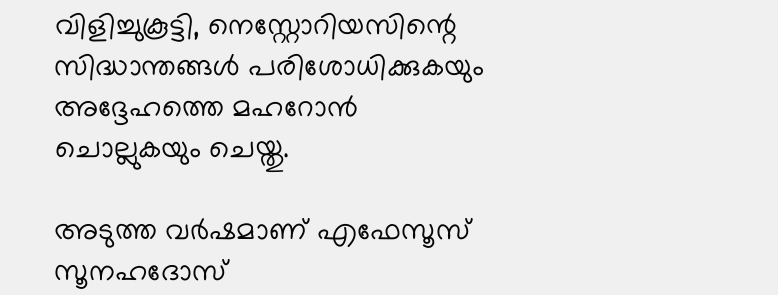വിളിച്ചുകൂട്ടി, നെസ്റ്റോറിയസിന്റെ സിദ്ധാന്തങ്ങള്‍ പരിശോധിക്കുകയും അദ്ദേഹത്തെ മഹറോന്‍ ചൊല്ലുകയും ചെയ്തു.

അടുത്ത വര്‍ഷമാണ് എഫേസൂസ് സൂനഹദോസ്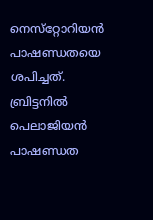നെസ്‌റ്റോറിയന്‍ പാഷണ്ഡതയെ ശപിച്ചത്. ബ്രിട്ടനില്‍ പെലാജിയന്‍ പാഷണ്ഡത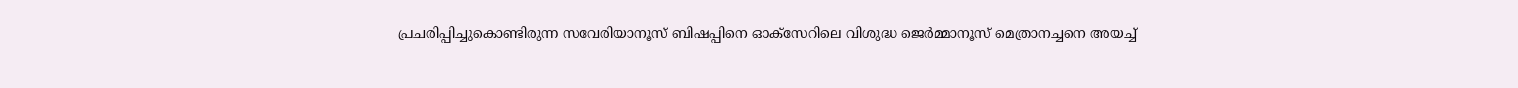പ്രചരിപ്പിച്ചുകൊണ്ടിരുന്ന സവേരിയാനൂസ് ബിഷപ്പിനെ ഓക്‌സേറിലെ വിശുദ്ധ ജെര്‍മ്മാനൂസ് മെത്രാനച്ചനെ അയച്ച്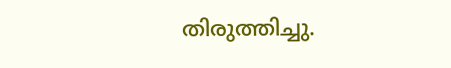തിരുത്തിച്ചു.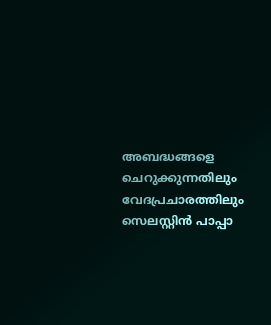അബദ്ധങ്ങളെ ചെറുക്കുന്നതിലും വേദപ്രചാരത്തിലും സെലസ്റ്റിന്‍ പാപ്പാ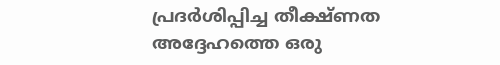പ്രദര്‍ശിപ്പിച്ച തീക്ഷ്ണത അദ്ദേഹത്തെ ഒരു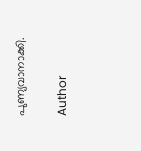പുണ്യവാനാക്കി.

Author